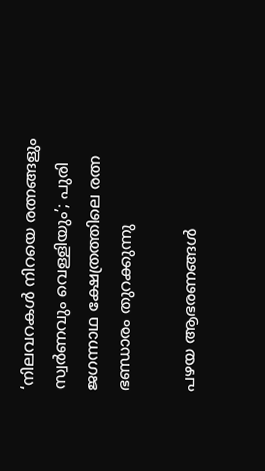‘നിലവറകൾ നിറയെ രത്നങ്ങളും സ്വർണവും വെള്ളിയും’; പുരി ജഗന്നാഥ ക്ഷേത്രത്തിലെ രത്ന ഭണ്ഡാരം തുറക്കുന്നു

പഴയ ആഭരണങ്ങൾ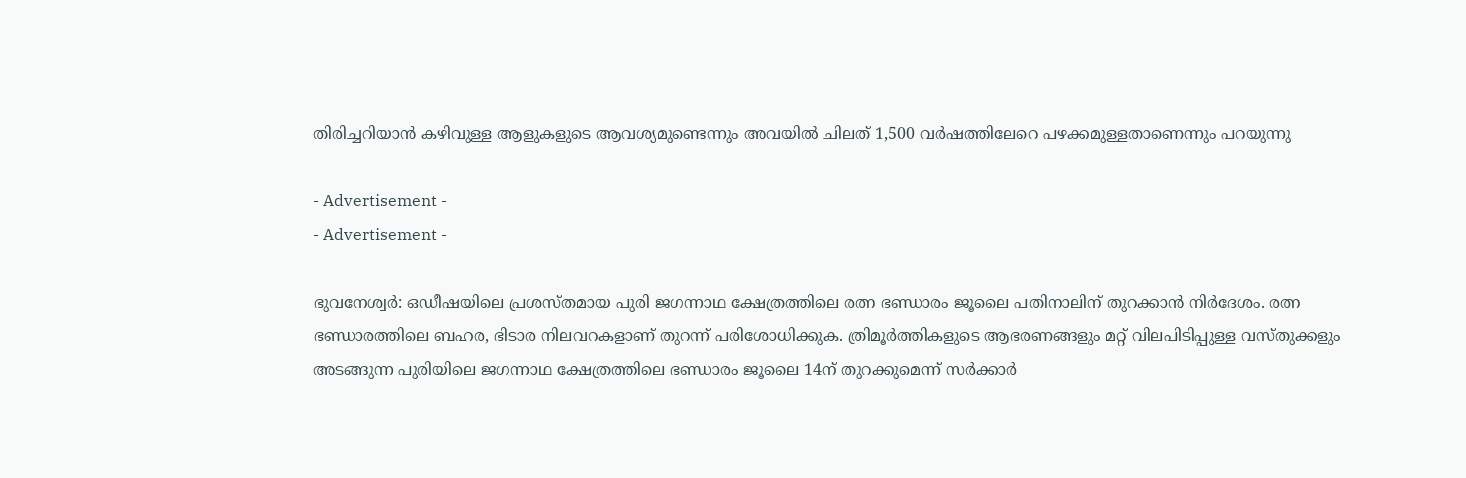തിരിച്ചറിയാൻ കഴിവുള്ള ആളുകളുടെ ആവശ്യമുണ്ടെന്നും അവയിൽ ചിലത് 1,500 വർഷത്തിലേറെ പഴക്കമുള്ളതാണെന്നും പറയുന്നു

- Advertisement -
- Advertisement -

ഭുവനേശ്വർ: ഒഡീഷയിലെ പ്രശസ്തമായ പുരി ജഗന്നാഥ ക്ഷേത്രത്തിലെ രത്ന ഭണ്ഡാരം ജൂലൈ പതിനാലിന് തുറക്കാൻ നിർദേശം. രത്ന ഭണ്ഡാരത്തിലെ ബഹര, ഭിടാര നിലവറകളാണ് തുറന്ന് പരിശോധിക്കുക. ത്രിമൂർത്തികളുടെ ആഭരണങ്ങളും മറ്റ് വിലപിടിപ്പുള്ള വസ്തുക്കളും അടങ്ങുന്ന പുരിയിലെ ജഗന്നാഥ ക്ഷേത്രത്തിലെ ഭണ്ഡാരം ജൂലൈ 14ന് തുറക്കുമെന്ന് സർക്കാർ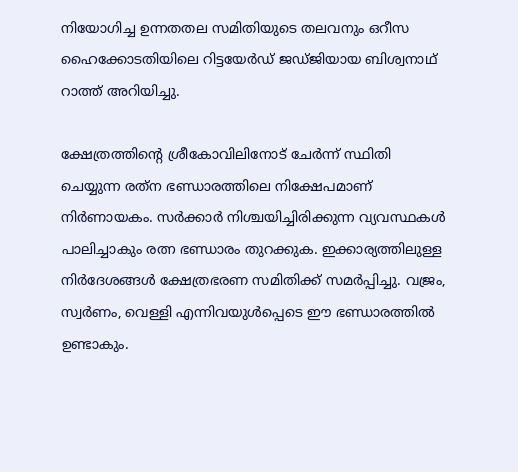നിയോഗിച്ച ഉന്നതതല സമിതിയുടെ തലവനും ഒറീസ ഹൈക്കോടതിയിലെ റിട്ടയേർഡ് ജഡ്‌ജിയായ ബിശ്വനാഥ് റാത്ത് അറിയിച്ചു.

ക്ഷേത്രത്തിൻ്റെ ശ്രീകോവിലിനോട് ചേർന്ന് സ്ഥിതി ചെയ്യുന്ന രത്‌ന ഭണ്ഡാരത്തിലെ നിക്ഷേപമാണ് നിർണായകം. സർക്കാർ നിശ്ചയിച്ചിരിക്കുന്ന വ്യവസ്ഥകൾ പാലിച്ചാകും രത്ന ഭണ്ഡാരം തുറക്കുക. ഇക്കാര്യത്തിലുള്ള നിർദേശങ്ങൾ ക്ഷേത്രഭരണ സമിതിക്ക് സമർപ്പിച്ചു. വജ്രം, സ്വർണം, വെള്ളി എന്നിവയുൾപ്പെടെ ഈ ഭണ്ഡാരത്തിൽ ഉണ്ടാകും.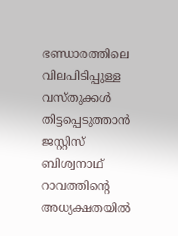ഭണ്ഡാരത്തിലെ വിലപിടിപ്പുള്ള വസ്‌തുക്കൾ തിട്ടപ്പെടുത്താൻ ജസ്റ്റിസ് ബിശ്വനാഥ് റാവത്തിൻ്റെ അധ്യക്ഷതയിൽ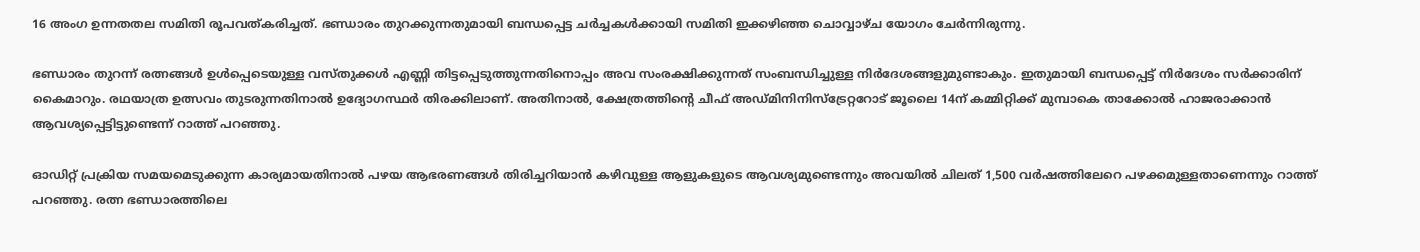16 അംഗ ഉന്നതതല സമിതി രൂപവത്കരിച്ചത്. ഭണ്ഡാരം തുറക്കുന്നതുമായി ബന്ധപ്പെട്ട ചർച്ചകൾക്കായി സമിതി ഇക്കഴിഞ്ഞ ചൊവ്വാഴ്‌ച യോഗം ചേർന്നിരുന്നു.

ഭണ്ഡാരം തുറന്ന് രത്നങ്ങൾ ഉൾപ്പെടെയുള്ള വസ്‌തുക്കൾ എണ്ണി തിട്ടപ്പെടുത്തുന്നതിനൊപ്പം അവ സംരക്ഷിക്കുന്നത് സംബന്ധിച്ചുള്ള നിർദേശങ്ങളുമുണ്ടാകും. ഇതുമായി ബന്ധപ്പെട്ട് നിർദേശം സർക്കാരിന് കൈമാറും. രഥയാത്ര ഉത്സവം തുടരുന്നതിനാൽ ഉദ്യോഗസ്ഥർ തിരക്കിലാണ്. അതിനാൽ, ക്ഷേത്രത്തിൻ്റെ ചീഫ് അഡ്‌മിനിനിസ്‌ട്രേറ്ററോട് ജൂലൈ 14ന് കമ്മിറ്റിക്ക് മുമ്പാകെ താക്കോൽ ഹാജരാക്കാൻ ആവശ്യപ്പെട്ടിട്ടുണ്ടെന്ന് റാത്ത് പറഞ്ഞു.

ഓഡിറ്റ് പ്രക്രിയ സമയമെടുക്കുന്ന കാര്യമായതിനാൽ പഴയ ആഭരണങ്ങൾ തിരിച്ചറിയാൻ കഴിവുള്ള ആളുകളുടെ ആവശ്യമുണ്ടെന്നും അവയിൽ ചിലത് 1,500 വർഷത്തിലേറെ പഴക്കമുള്ളതാണെന്നും റാത്ത് പറഞ്ഞു. രത്ന ഭണ്ഡാരത്തിലെ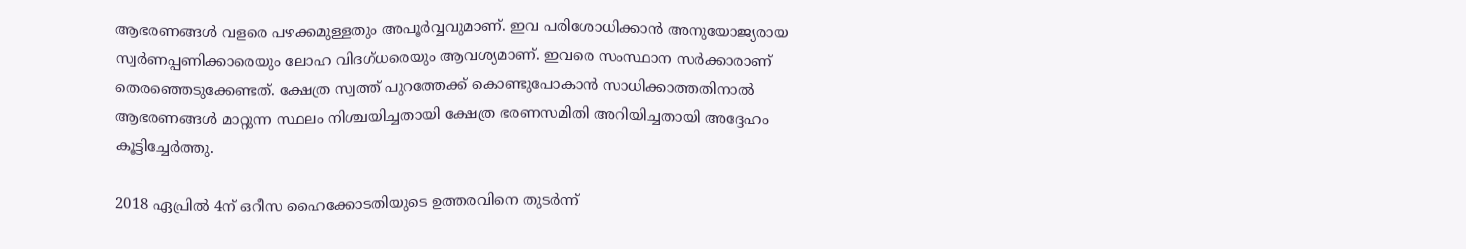ആഭരണങ്ങൾ വളരെ പഴക്കമുള്ളതും അപൂർവ്വവുമാണ്. ഇവ പരിശോധിക്കാൻ അനുയോജ്യരായ സ്വർണപ്പണിക്കാരെയും ലോഹ വിദഗ്‌ധരെയും ആവശ്യമാണ്. ഇവരെ സംസ്ഥാന സർക്കാരാണ് തെരഞ്ഞെടുക്കേണ്ടത്. ക്ഷേത്ര സ്വത്ത് പുറത്തേക്ക് കൊണ്ടുപോകാൻ സാധിക്കാത്തതിനാൽ ആഭരണങ്ങൾ മാറ്റുന്ന സ്ഥലം നിശ്ചയിച്ചതായി ക്ഷേത്ര ഭരണസമിതി അറിയിച്ചതായി അദ്ദേഹം കൂട്ടിച്ചേർത്തു.

2018 ഏപ്രിൽ 4ന് ഒറീസ ഹൈക്കോടതിയുടെ ഉത്തരവിനെ തുടർന്ന്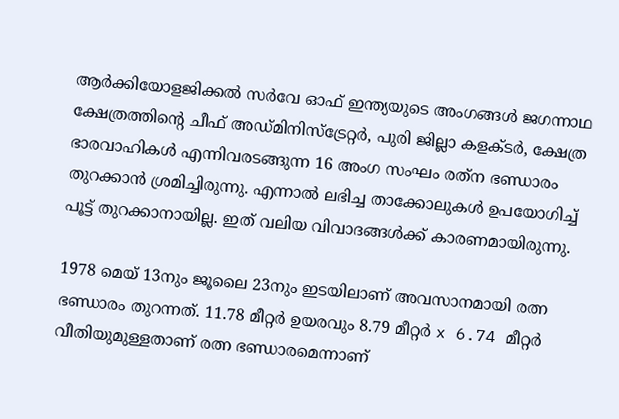ആർക്കിയോളജിക്കൽ സർവേ ഓഫ് ഇന്ത്യയുടെ അംഗങ്ങൾ ജഗന്നാഥ ക്ഷേത്രത്തിൻ്റെ ചീഫ് അഡ്‌മിനിസ്‌ട്രേറ്റർ, പുരി ജില്ലാ കളക്ടർ, ക്ഷേത്ര ഭാരവാഹികൾ എന്നിവരടങ്ങുന്ന 16 അംഗ സംഘം രത്‌ന ഭണ്ഡാരം തുറക്കാൻ ശ്രമിച്ചിരുന്നു. എന്നാൽ ലഭിച്ച താക്കോലുകൾ ഉപയോഗിച്ച് പൂട്ട് തുറക്കാനായില്ല. ഇത് വലിയ വിവാദങ്ങൾക്ക് കാരണമായിരുന്നു.

1978 മെയ് 13നും ജൂലൈ 23നും ഇടയിലാണ് അവസാനമായി രത്ന ഭണ്ഡാരം തുറന്നത്. 11.78 മീറ്റർ ഉയരവും 8.79 മീറ്റർ x 6.74 മീറ്റർ വീതിയുമുള്ളതാണ് രത്ന ഭണ്ഡാരമെന്നാണ്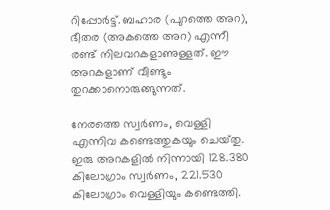റിപ്പോർട്ട്. ബഹാര (പുറത്തെ അറ), ഭീതര (അകത്തെ അറ) എന്നീ രണ്ട് നിലവറകളാണുള്ളത്. ഈ അറകളാണ് വീണ്ടും തുറക്കാനൊരുങ്ങുന്നത്.

നേരത്തെ സ്വർണം, വെള്ളി എന്നിവ കണ്ടെത്തുകയും ചെയ്‌തു. ഇരു അറകളിൽ നിന്നായി 128.380 കിലോഗ്രാം സ്വർണം, 221.530 കിലോഗ്രാം വെള്ളിയും കണ്ടെത്തി.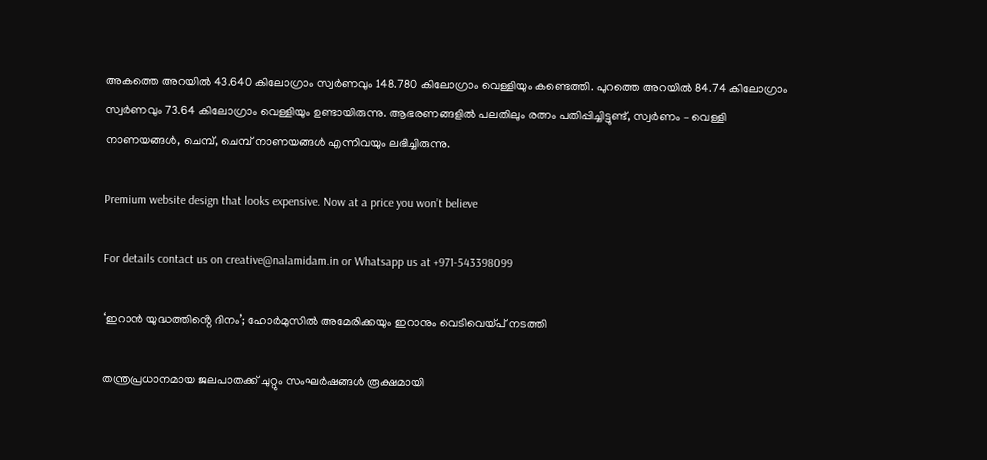അകത്തെ അറയിൽ 43.640 കിലോഗ്രാം സ്വർണവും 148.780 കിലോഗ്രാം വെള്ളിയും കണ്ടെത്തി. പുറത്തെ അറയിൽ 84.74 കിലോഗ്രാം സ്വർണവും 73.64 കിലോഗ്രാം വെള്ളിയും ഉണ്ടായിരുന്നു. ആഭരണങ്ങളിൽ പലതിലും രത്നം പതിപ്പിച്ചിട്ടുണ്ട്, സ്വർണം – വെള്ളി നാണയങ്ങൾ, ചെമ്പ്, ചെമ്പ് നാണയങ്ങൾ എന്നിവയും ലഭിച്ചിരുന്നു.

Premium website design that looks expensive. Now at a price you won’t believe

For details contact us on creative@nalamidam.in or Whatsapp us at +971-543398099

‘ഇറാൻ യുദ്ധത്തിൻ്റെ ദിനം’; ഹോർമുസിൽ അമേരിക്കയും ഇറാനും വെടിവെയ്‌പ്‌ നടത്തി

തന്ത്രപ്രധാനമായ ജലപാതക്ക്‌ ചുറ്റും സംഘർഷങ്ങൾ രൂക്ഷമായി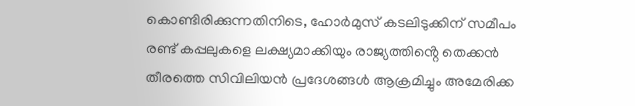കൊണ്ടിരിക്കുന്നതിനിടെ, ഹോർമുസ് കടലിടുക്കിന് സമീപം രണ്ട് കപ്പലുകളെ ലക്ഷ്യമാക്കിയും രാജ്യത്തിൻ്റെ തെക്കൻ തീരത്തെ സിവിലിയൻ പ്രദേശങ്ങൾ ആക്രമിച്ചും അമേരിക്ക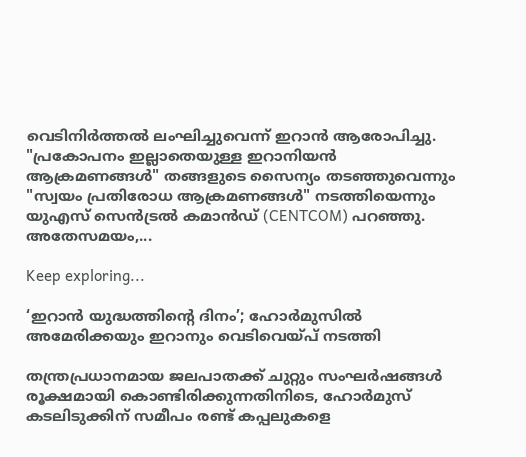വെടിനിർത്തൽ ലംഘിച്ചുവെന്ന് ഇറാൻ ആരോപിച്ചു. "പ്രകോപനം ഇല്ലാതെയുള്ള ഇറാനിയൻ ആക്രമണങ്ങൾ" തങ്ങളുടെ സൈന്യം തടഞ്ഞുവെന്നും "സ്വയം പ്രതിരോധ ആക്രമണങ്ങൾ" നടത്തിയെന്നും യുഎസ് സെൻട്രൽ കമാൻഡ് (CENTCOM) പറഞ്ഞു. അതേസമയം,...

Keep exploring...

‘ഇറാൻ യുദ്ധത്തിൻ്റെ ദിനം’; ഹോർമുസിൽ അമേരിക്കയും ഇറാനും വെടിവെയ്‌പ്‌ നടത്തി

തന്ത്രപ്രധാനമായ ജലപാതക്ക്‌ ചുറ്റും സംഘർഷങ്ങൾ രൂക്ഷമായി കൊണ്ടിരിക്കുന്നതിനിടെ, ഹോർമുസ് കടലിടുക്കിന് സമീപം രണ്ട് കപ്പലുകളെ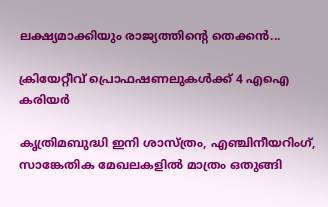ലക്ഷ്യമാക്കിയും രാജ്യത്തിൻ്റെ തെക്കൻ...

ക്രിയേറ്റീവ് പ്രൊഫഷണലുകൾക്ക് 4 എഐ കരിയർ

കൃത്രിമബുദ്ധി ഇനി ശാസ്ത്രം, എഞ്ചിനീയറിംഗ്, സാങ്കേതിക മേഖലകളിൽ മാത്രം ഒതുങ്ങി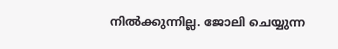നിൽക്കുന്നില്ല. ജോലി ചെയ്യുന്ന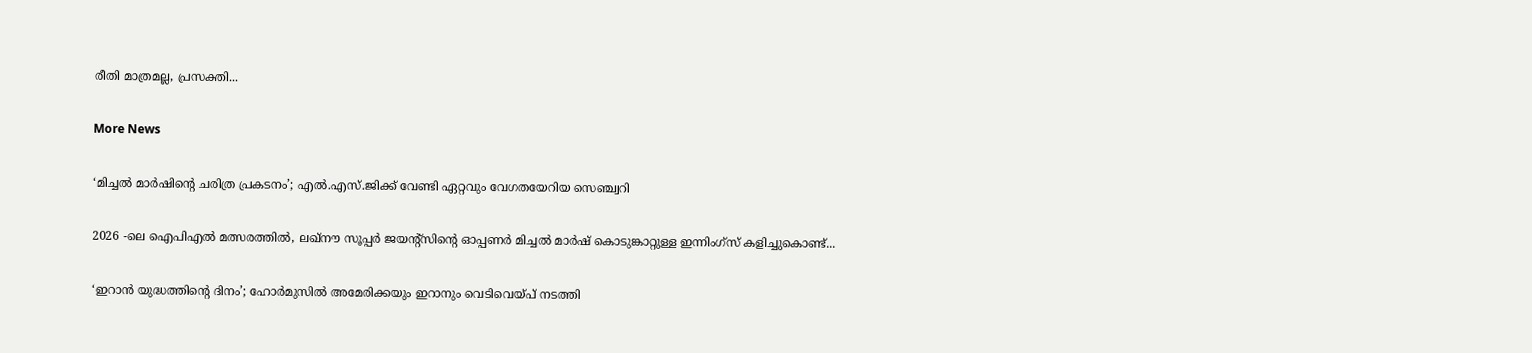രീതി മാത്രമല്ല, പ്രസക്തി...

More News

‘മിച്ചൽ മാർഷിൻ്റെ ചരിത്ര പ്രകടനം’; എൽ.എസ്.ജിക്ക് വേണ്ടി ഏറ്റവും വേഗതയേറിയ സെഞ്ച്വറി

2026 -ലെ ഐപിഎൽ മത്സരത്തിൽ, ലഖ്‌നൗ സൂപ്പർ ജയന്റ്‌സിൻ്റെ ഓപ്പണർ മിച്ചൽ മാർഷ് കൊടുങ്കാറ്റുള്ള ഇന്നിംഗ്‌സ് കളിച്ചുകൊണ്ട്...

‘ഇറാൻ യുദ്ധത്തിൻ്റെ ദിനം’; ഹോർമുസിൽ അമേരിക്കയും ഇറാനും വെടിവെയ്‌പ്‌ നടത്തി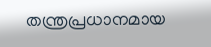തന്ത്രപ്രധാനമായ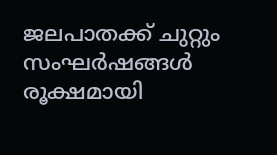ജലപാതക്ക്‌ ചുറ്റും സംഘർഷങ്ങൾ രൂക്ഷമായി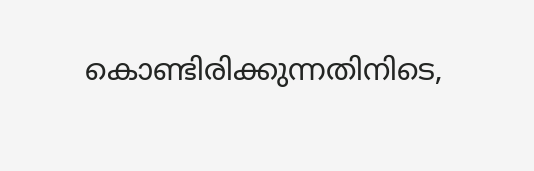കൊണ്ടിരിക്കുന്നതിനിടെ,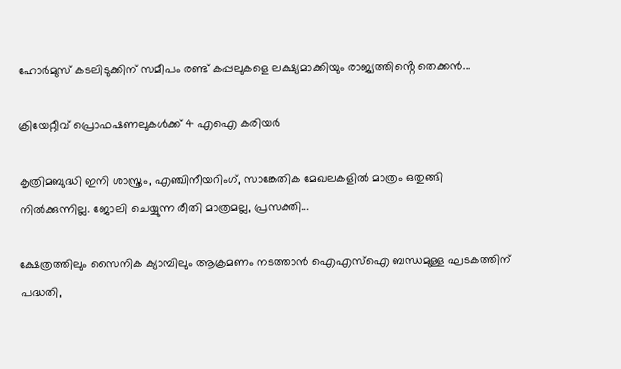ഹോർമുസ് കടലിടുക്കിന് സമീപം രണ്ട് കപ്പലുകളെ ലക്ഷ്യമാക്കിയും രാജ്യത്തിൻ്റെ തെക്കൻ...

ക്രിയേറ്റീവ് പ്രൊഫഷണലുകൾക്ക് 4 എഐ കരിയർ

കൃത്രിമബുദ്ധി ഇനി ശാസ്ത്രം, എഞ്ചിനീയറിംഗ്, സാങ്കേതിക മേഖലകളിൽ മാത്രം ഒതുങ്ങി നിൽക്കുന്നില്ല. ജോലി ചെയ്യുന്ന രീതി മാത്രമല്ല, പ്രസക്തി...

ക്ഷേത്രത്തിലും സൈനിക ക്യാമ്പിലും ആക്രമണം നടത്താൻ ഐഎസ്‌ഐ ബന്ധമുള്ള ഘടകത്തിന് പദ്ധതി,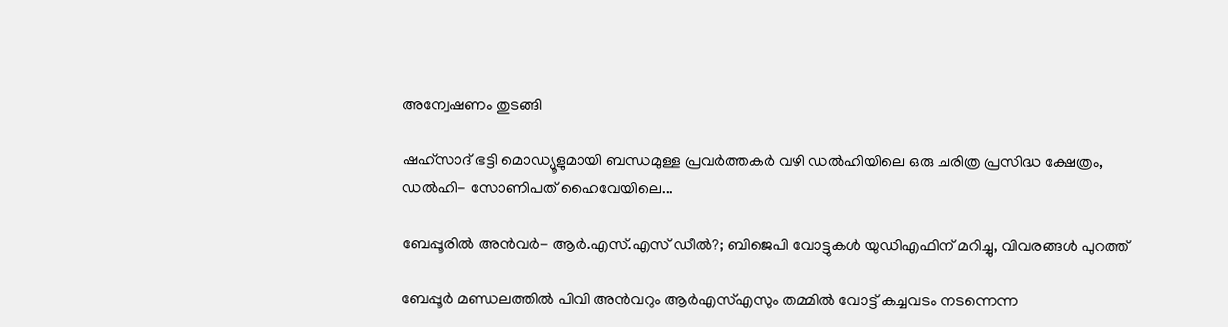അന്വേഷണം തുടങ്ങി

ഷഹ്‌സാദ് ഭട്ടി മൊഡ്യൂളുമായി ബന്ധമുള്ള പ്രവർത്തകർ വഴി ഡൽഹിയിലെ ഒരു ചരിത്ര പ്രസിദ്ധ ക്ഷേത്രം, ഡൽഹി- സോണിപത് ഹൈവേയിലെ...

ബേപ്പൂരിൽ അൻവർ- ആർ.എസ്.എസ് ഡീൽ?; ബിജെപി വോട്ടുകൾ യുഡിഎഫിന് മറിച്ചു, വിവരങ്ങൾ പുറത്ത്

ബേപ്പൂർ മണ്ഡലത്തിൽ പിവി അൻവറും ആർഎസ്എസും തമ്മിൽ വോട്ട് കച്ചവടം നടന്നെന്ന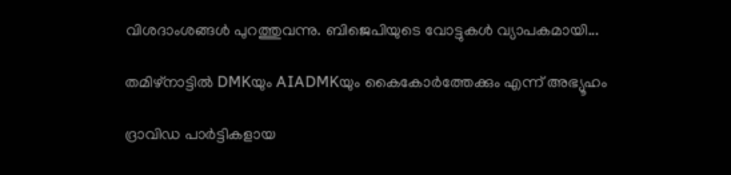വിശദാംശങ്ങൾ പുറത്തുവന്നു. ബിജെപിയുടെ വോട്ടുകൾ വ്യാപകമായി...

തമിഴ്‌നാട്ടിൽ DMKയും AIADMKയും കൈകോർത്തേക്കും എന്ന് അഭ്യൂഹം

ദ്രാവിഡ പാര്‍ട്ടികളായ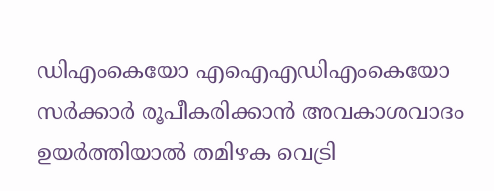ഡിഎംകെയോ എഐഎഡിഎംകെയോ സര്‍ക്കാര്‍ രൂപീകരിക്കാന്‍ അവകാശവാദം ഉയര്‍ത്തിയാല്‍ തമിഴക വെട്രി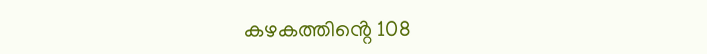കഴകത്തിൻ്റെ 108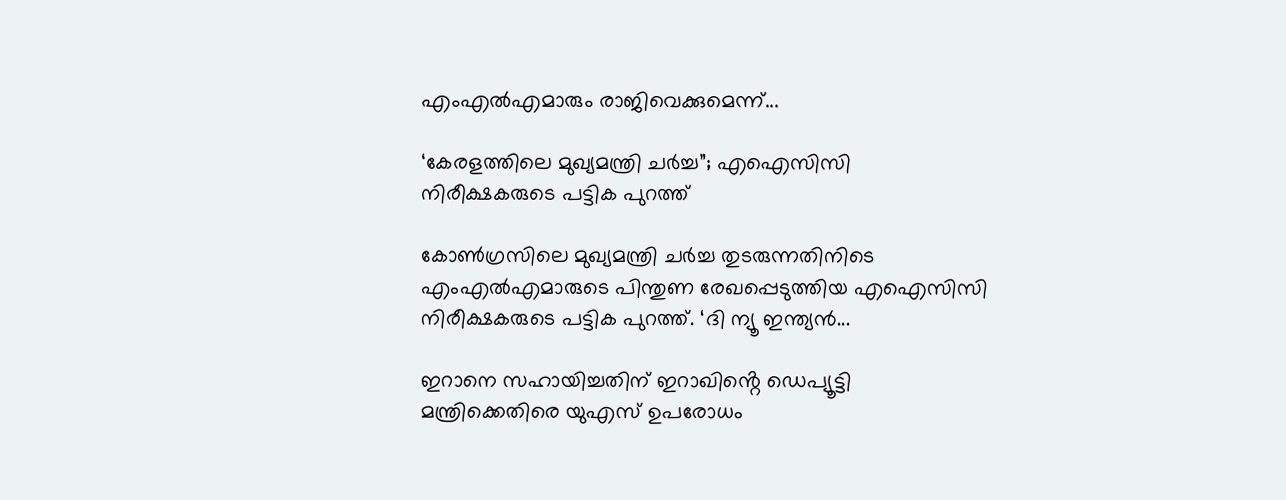എംഎല്‍എമാരും രാജിവെക്കുമെന്ന്...

‘കേരളത്തിലെ മുഖ്യമന്ത്രി ചര്‍ച്ച”; എഐസിസി നിരീക്ഷകരുടെ പട്ടിക പുറത്ത്

കോണ്‍ഗ്രസിലെ മുഖ്യമന്ത്രി ചര്‍ച്ച തുടരുന്നതിനിടെ എംഎല്‍എമാരുടെ പിന്തുണ രേഖപ്പെടുത്തിയ എഐസിസി നിരീക്ഷകരുടെ പട്ടിക പുറത്ത്. ‘ദി ന്യൂ ഇന്ത്യന്‍...

ഇറാനെ സഹായിച്ചതിന് ഇറാഖിൻ്റെ ഡെപ്യൂട്ടി മന്ത്രിക്കെതിരെ യുഎസ് ഉപരോധം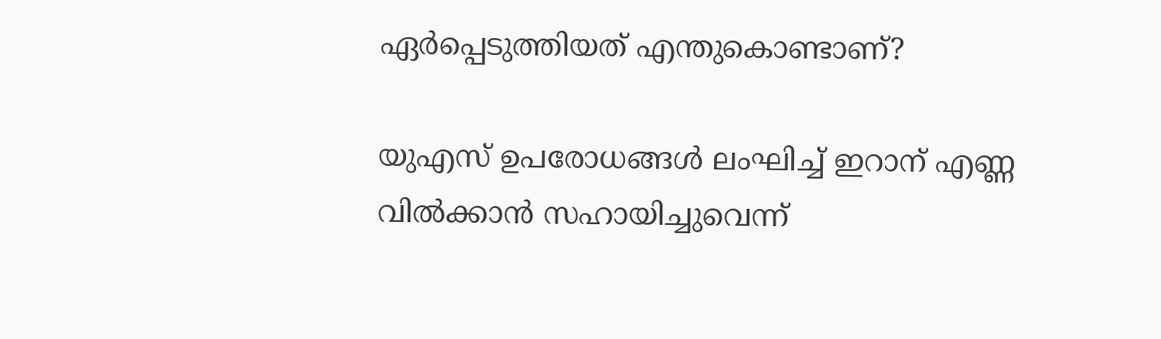ഏർപ്പെടുത്തിയത് എന്തുകൊണ്ടാണ്?

യുഎസ് ഉപരോധങ്ങൾ ലംഘിച്ച് ഇറാന് എണ്ണ വിൽക്കാൻ സഹായിച്ചുവെന്ന്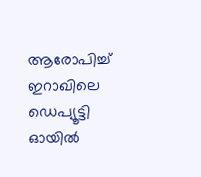ആരോപിച്ച് ഇറാഖിലെ ഡെപ്യൂട്ടി ഓയിൽ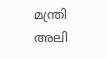മന്ത്രി അലി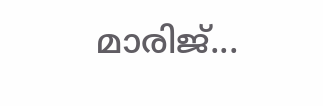മാരിജ്...